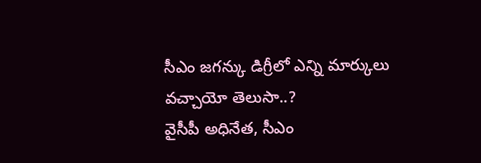సీఎం జగన్కు డిగ్రీలో ఎన్ని మార్కులు వచ్చాయో తెలుసా..?
వైసీపీ అధినేత, సీఎం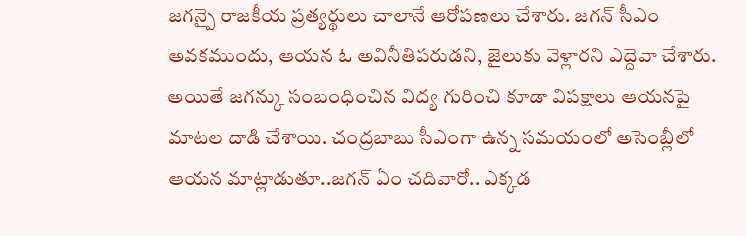జగన్పై రాజకీయ ప్రత్యర్థులు చాలానే ఆరోపణలు చేశారు. జగన్ సీఎం అవకముందు, ఆయన ఓ అవినీతిపరుడని, జైలుకు వెళ్లారని ఎద్దెవా చేశారు. అయితే జగన్కు సంబంధించిన విద్య గురించి కూడా విపక్షాలు ఆయనపై మాటల దాడి చేశాయి. చంద్రబాబు సీఎంగా ఉన్న సమయంలో అసెంబ్లీలో ఆయన మాట్లాడుతూ..జగన్ ఏం చదివారో.. ఎక్కడ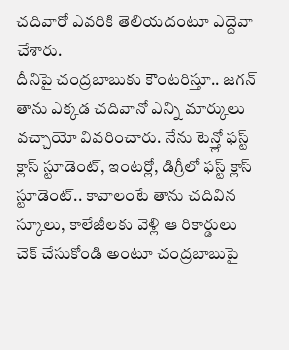చదివారో ఎవరికి తెలియదంటూ ఎద్దెవా చేశారు.
దీనిపై చంద్రబాబుకు కౌంటరిస్తూ.. జగన్ తాను ఎక్కడ చదివానో ఎన్ని మార్కులు వచ్చాయో వివరించారు. నేను టెన్త్లో ఫస్ట్ క్లాస్ స్టూడెంట్, ఇంటర్లో, డిగ్రీలో ఫస్ట్ క్లాస్ స్టూడెంట్.. కావాలంటే తాను చదివిన స్కూలు, కాలేజీలకు వెళ్లి ఆ రికార్డులు చెక్ చేసుకోండి అంటూ చంద్రబాబుపై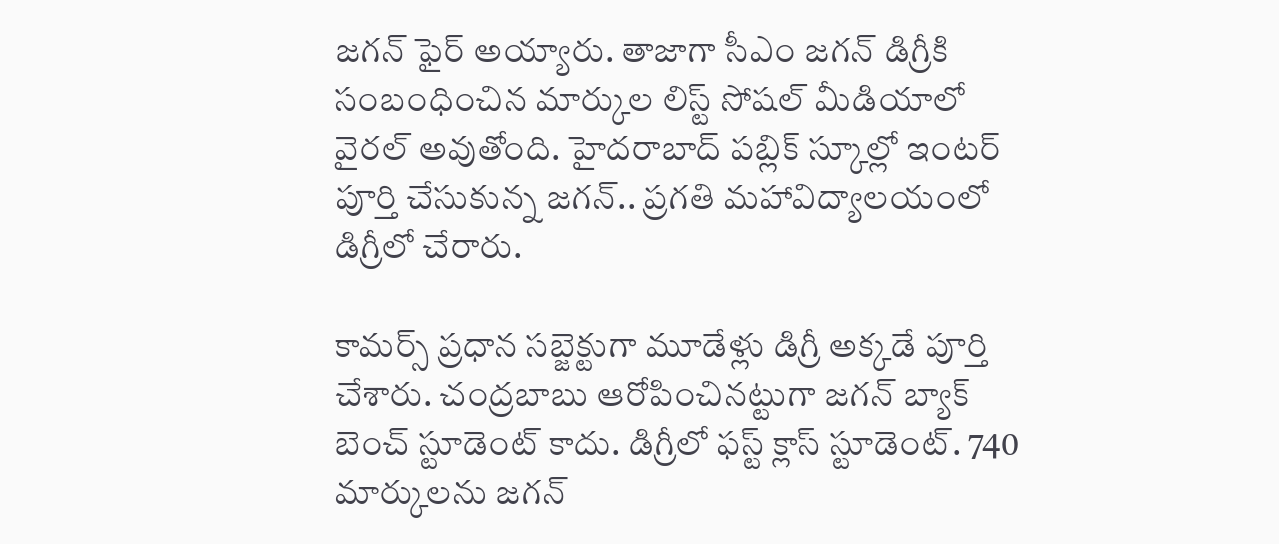జగన్ ఫైర్ అయ్యారు. తాజాగా సీఎం జగన్ డిగ్రీకి సంబంధించిన మార్కుల లిస్ట్ సోషల్ మీడియాలో వైరల్ అవుతోంది. హైదరాబాద్ పబ్లిక్ స్కూల్లో ఇంటర్ పూర్తి చేసుకున్న జగన్.. ప్రగతి మహావిద్యాలయంలో డిగ్రీలో చేరారు.

కామర్స్ ప్రధాన సబ్జెక్టుగా మూడేళ్లు డిగ్రీ అక్కడే పూర్తి చేశారు. చంద్రబాబు ఆరోపించినట్టుగా జగన్ బ్యాక్ బెంచ్ స్టూడెంట్ కాదు. డిగ్రీలో ఫస్ట్ క్లాస్ స్టూడెంట్. 740 మార్కులను జగన్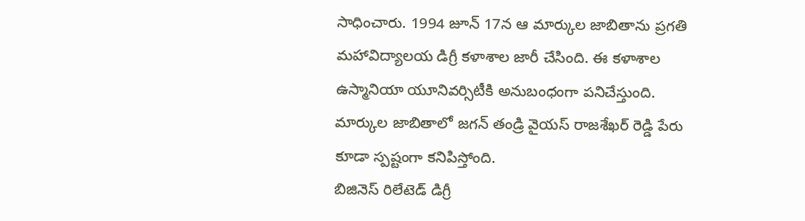సాధించారు. 1994 జూన్ 17న ఆ మార్కుల జాబితాను ప్రగతి మహావిద్యాలయ డిగ్రీ కళాశాల జారీ చేసింది. ఈ కళాశాల ఉస్మానియా యూనివర్సిటీకి అనుబంధంగా పనిచేస్తుంది. మార్కుల జాబితాలో జగన్ తండ్రి వైయస్ రాజశేఖర్ రెడ్డి పేరు కూడా స్పష్టంగా కనిపిస్తోంది.
బిజినెస్ రిలేటెడ్ డిగ్రీ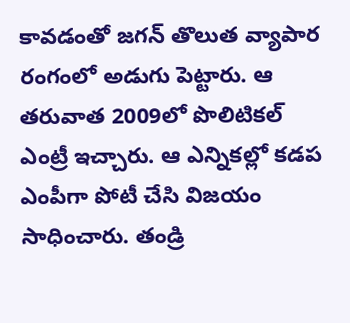కావడంతో జగన్ తొలుత వ్యాపార రంగంలో అడుగు పెట్టారు. ఆ తరువాత 2009లో పొలిటికల్ ఎంట్రీ ఇచ్చారు. ఆ ఎన్నికల్లో కడప ఎంపీగా పోటీ చేసి విజయం సాధించారు. తండ్రి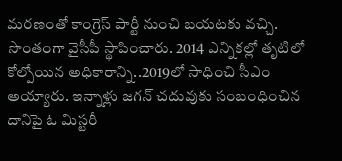మరణంతో కాంగ్రెస్ పార్టీ నుంచి బయటకు వచ్చి. సొంతంగా వైసీపీ స్థాపించారు. 2014 ఎన్నికల్లో తృటిలో కోల్పోయిన అధికారాన్ని..2019లో సాధించి సీఎం అయ్యారు. ఇన్నాళ్లు జగన్ చదువుకు సంబంధించిన దానిపై ఓ మిస్టరీ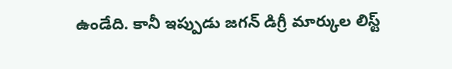ఉండేది. కానీ ఇప్పుడు జగన్ డిగ్రీ మార్కుల లిస్ట్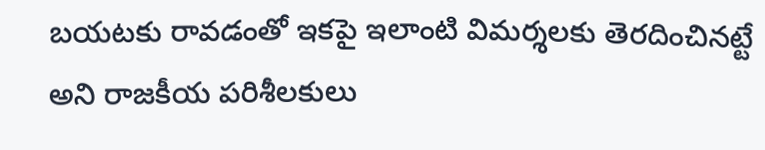బయటకు రావడంతో ఇకపై ఇలాంటి విమర్శలకు తెరదించినట్టే అని రాజకీయ పరిశీలకులు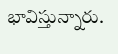భావిస్తున్నారు.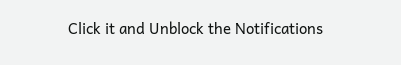Click it and Unblock the Notifications